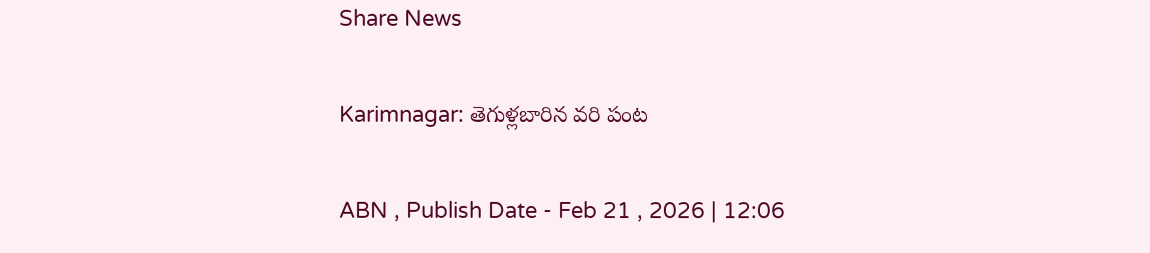Share News

Karimnagar: తెగుళ్లబారిన వరి పంట

ABN , Publish Date - Feb 21 , 2026 | 12:06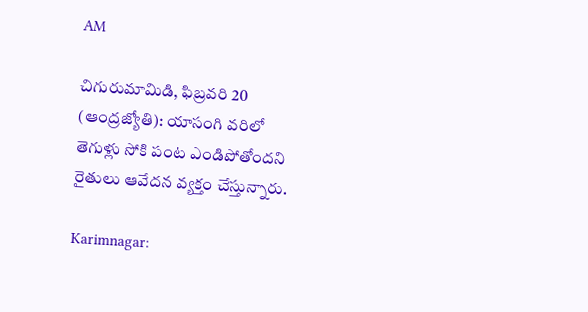AM

చిగురుమామిడి, ఫిబ్రవరి 20 (ఆంద్రజ్యోతి): యాసంగి వరిలో తెగుళ్లు సోకి పంట ఎండిపోతోందని రైతులు ఆవేదన వ్యక్తం చేస్తున్నారు.

Karimnagar: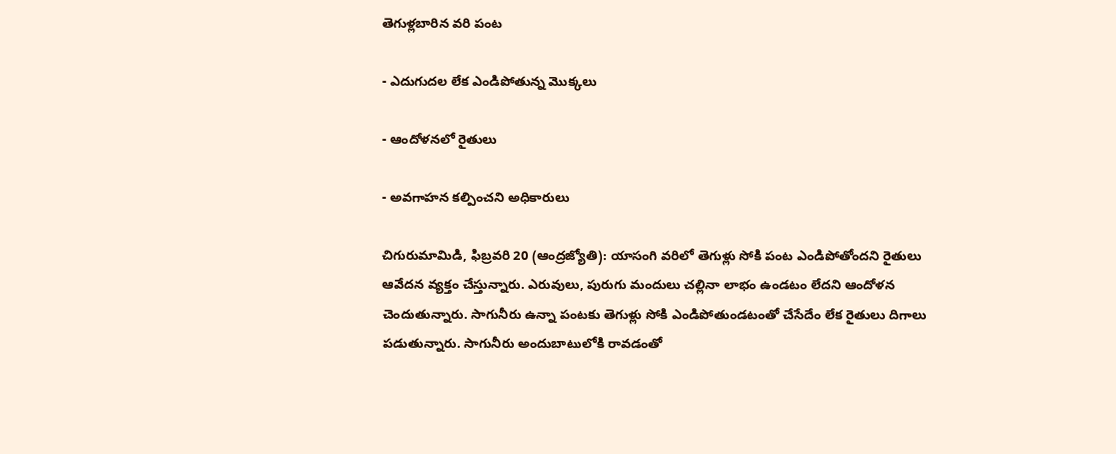తెగుళ్లబారిన వరి పంట

- ఎదుగుదల లేక ఎండిపోతున్న మొక్కలు

- ఆందోళనలో రైతులు

- అవగాహన కల్పించని అధికారులు

చిగురుమామిడి, ఫిబ్రవరి 20 (ఆంద్రజ్యోతి): యాసంగి వరిలో తెగుళ్లు సోకి పంట ఎండిపోతోందని రైతులు ఆవేదన వ్యక్తం చేస్తున్నారు. ఎరువులు, పురుగు మందులు చల్లినా లాభం ఉండటం లేదని ఆందోళన చెందుతున్నారు. సాగునీరు ఉన్నా పంటకు తెగుళ్లు సోకి ఎండిపోతుండటంతో చేసేదేం లేక రైతులు దిగాలు పడుతున్నారు. సాగునీరు అందుబాటులోకి రావడంతో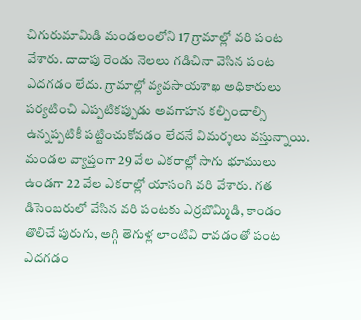చిగురుమామిడి మండలంలోని 17 గ్రామాల్లో వరి పంట వేశారు. దాదాపు రెండు నెలలు గడిచినా వెసిన పంట ఎదగడం లేదు. గ్రామాల్లో వ్యవసాయశాఖ అధికారులు పర్యటించి ఎప్పటికప్పుడు అవగాహన కల్పించాల్సి ఉన్నప్పటికీ పట్టించుకోవడం లేదనే విమర్శలు వస్తున్నాయి. మండల వ్యాప్తంగా 29 వేల ఎకరాల్లో సాగు భూములు ఉండగా 22 వేల ఎకరాల్లో యాసంగి వరి వేశారు. గత డిసెంబరులో వేసిన వరి పంటకు ఎర్రబొమ్మిడి, కాండం తొలిచే పురుగు, అగ్గి తెగుళ్ల లాంటివి రావడంతో పంట ఎదగడం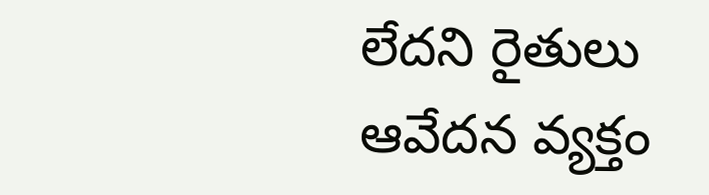లేదని రైతులు ఆవేదన వ్యక్తం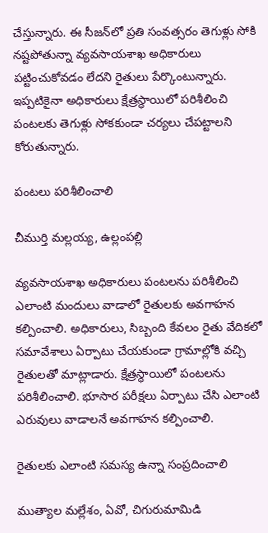చేస్తున్నారు. ఈ సీజన్‌లో ప్రతి సంవత్సరం తెగుళ్లు సోకి నష్టపోతున్నా వ్యవసాయశాఖ అధికారులు పట్టించుకోవడం లేదని రైతులు పేర్కొంటున్నారు. ఇప్పటికైనా అధికారులు క్షేత్రస్థాయిలో పరిశీలించి పంటలకు తెగుళ్లు సోకకుండా చర్యలు చేపట్టాలని కోరుతున్నారు.

పంటలు పరిశీలించాలి

చీముర్తి మల్లయ్య, ఉల్లంపల్లి

వ్యవసాయశాఖ అధికారులు పంటలను పరిశీలించి ఎలాంటి మందులు వాడాలో రైతులకు అవగాహన కల్పించాలి. అధికారులు, సిబ్బంది కేవలం రైతు వేదికలో సమావేశాలు ఏర్పాటు చేయకుండా గ్రామాల్లోకి వచ్చి రైతులతో మాట్లాడారు. క్షేత్రస్థాయిలో పంటలను పరిశీలించాలి. భూసార పరీక్షలు ఏర్పాటు చేసి ఎలాంటి ఎరువులు వాడాలనే అవగాహన కల్పించాలి.

రైతులకు ఎలాంటి సమస్య ఉన్నా సంప్రదించాలి

ముత్యాల మల్లేశం, ఏవో, చిగురుమామిడి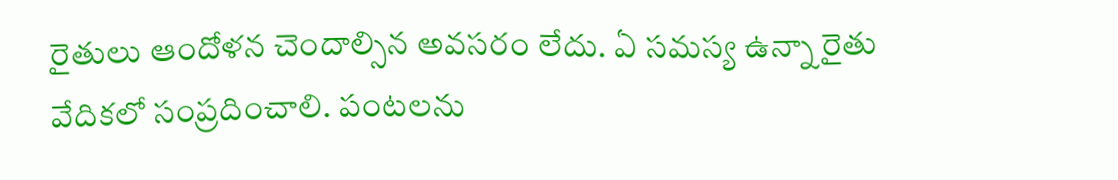రైతులు ఆందోళన చెందాల్సిన అవసరం లేదు. ఏ సమస్య ఉన్నా రైతు వేదికలో సంప్రదించాలి. పంటలను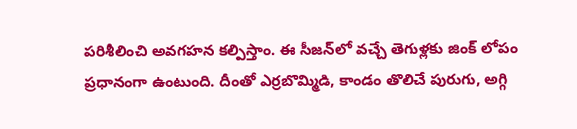పరిశీలించి అవగహన కల్పిస్తాం. ఈ సీజన్‌లో వచ్చే తెగుళ్లకు జింక్‌ లోపం ప్రధానంగా ఉంటుంది. దీంతో ఎర్రబొమ్మిడి, కాండం తొలిచే పురుగు, అగ్గి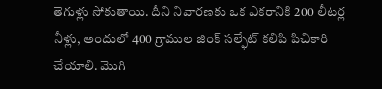తెగుళ్లు సోకుతాయి. దీని నివారణకు ఒక ఎకరానికి 200 లీటర్ల నీళ్లు, అందులో 400 గ్రాముల జింక్‌ సల్ఫేట్‌ కలిపి పిచికారి చేయాలి. మొగి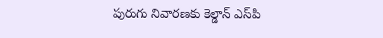పురుగు నివారణకు కెల్డాన్‌ ఎస్‌పి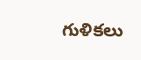గుళికలు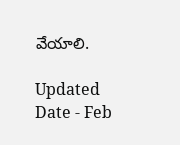వేయాలి.

Updated Date - Feb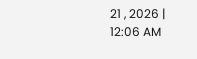21 , 2026 | 12:06 AM